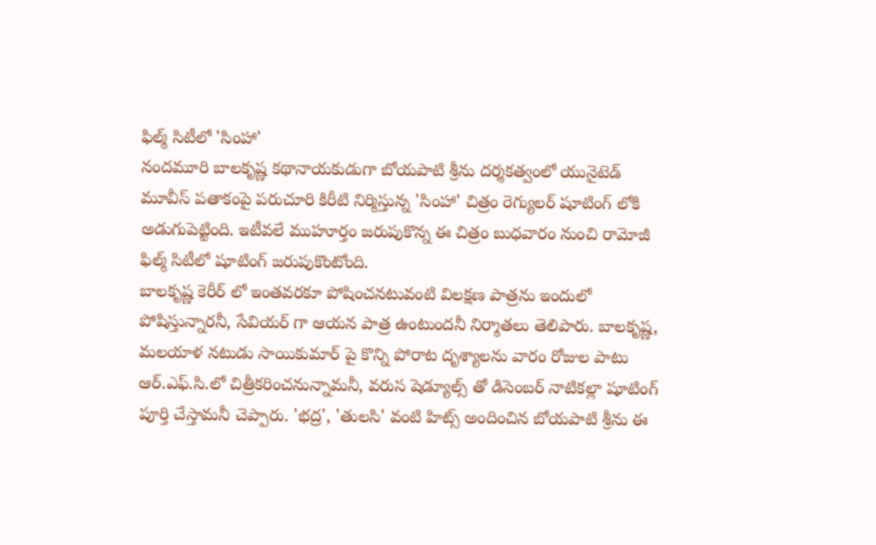ఫిల్మ్ సిటీలో 'సింహా'
నందమూరి బాలకృష్ణ కథానాయకుడుగా బోయపాటి శ్రీను దర్శకత్వంలో యునైటెడ్ మూవీస్ పతాకంపై పరుచూరి కిరీటి నిర్మిస్తున్న 'సింహా' చిత్రం రెగ్యులర్ షూటింగ్ లోకి అడుగుపెట్టింది. ఇటీవలే ముహూర్తం జరుపుకొన్న ఈ చిత్రం బుధవారం నుంచి రామోజీ ఫిల్మ్ సిటీలో షూటింగ్ జరుపుకొంటోంది.
బాలకృష్ణ కెరీర్ లో ఇంతవరకూ పోషించనటువంటి విలక్షణ పాత్రను ఇందులో పోషిస్తున్నారనీ, సేవియర్ గా ఆయన పాత్ర ఉంటుందనీ నిర్మాతలు తెలిపారు. బాలకృష్ణ, మలయాళ నటుడు సాయికుమార్ పై కొన్ని పోరాట దృశ్యాలను వారం రోజుల పాటు ఆర్.ఎఫ్.సి.లో చిత్రీకరించనున్నామనీ, వరుస షెడ్యూల్స్ తో డిసెంబర్ నాటికల్లా షూటింగ్ పూర్తి చేస్తామనీ చెప్పారు. 'భద్ర', 'తులసి' వంటి హిట్స్ అందించిన బోయపాటి శ్రీను ఈ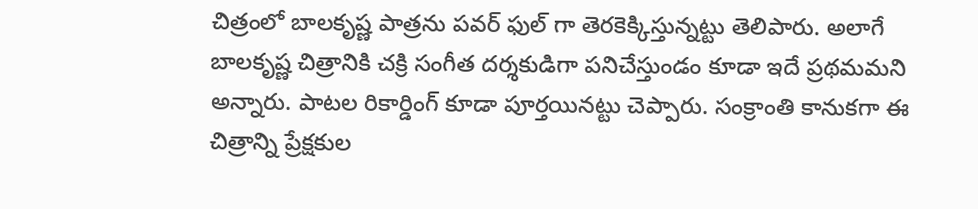చిత్రంలో బాలకృష్ణ పాత్రను పవర్ ఫుల్ గా తెరకెక్కిస్తున్నట్టు తెలిపారు. అలాగే బాలకృష్ణ చిత్రానికి చక్రి సంగీత దర్శకుడిగా పనిచేస్తుండం కూడా ఇదే ప్రథమమని అన్నారు. పాటల రికార్డింగ్ కూడా పూర్తయినట్టు చెప్పారు. సంక్రాంతి కానుకగా ఈ చిత్రాన్ని ప్రేక్షకుల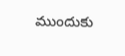ముందుకు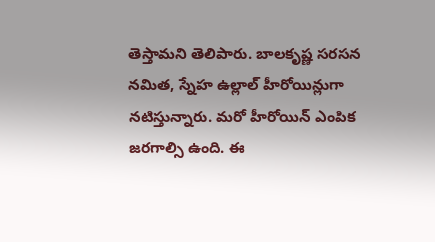తెస్తామని తెలిపారు. బాలకృష్ణ సరసన నమిత, స్నేహ ఉల్లాల్ హీరోయిన్లుగా నటిస్తున్నారు. మరో హీరోయిన్ ఎంపిక జరగాల్సి ఉంది. ఈ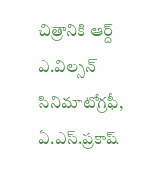చిత్రానికి ఆర్ద్ ఎ.విల్సన్ సినిమాటోగ్రఫీ, ఏ.ఎస్.ప్రకాష్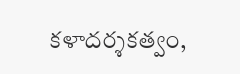కళాదర్శకత్వం,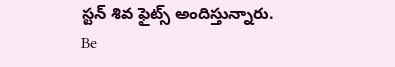స్టన్ శివ ఫైట్స్ అందిస్తున్నారు.
Be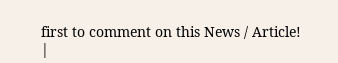first to comment on this News / Article!
|